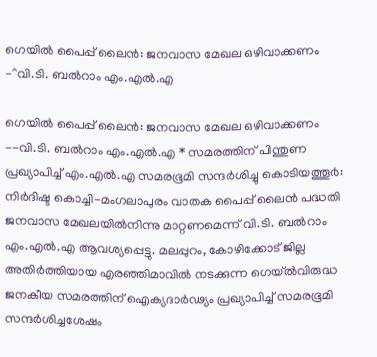ഗെയിൽ പൈപ്പ് ലൈൻ: ജനവാസ മേഖല ഒഴിവാക്കണം -^വി.ടി. ബൽറാം എം.എൽ.എ

ഗെയിൽ പൈപ്പ് ലൈൻ: ജനവാസ മേഖല ഒഴിവാക്കണം --വി.ടി. ബൽറാം എം.എൽ.എ * സമരത്തിന് പിന്തുണ പ്രഖ്യാപിച്ച് എം.എൽ.എ സമരഭൂമി സന്ദർശിച്ചു കൊടിയത്തൂ൪: നിർദിഷ്ട കൊച്ചി-മംഗലാപുരം വാതക പൈപ്പ് ലൈൻ പദ്ധതി ജനവാസ മേഖലയിൽനിന്നു മാറ്റണമെന്ന് വി.ടി. ബൽറാം എം.എൽ.എ ആവശ്യപ്പെട്ടു. മലപ്പുറം, കോഴിക്കോട് ജില്ല അതിർത്തിയായ എരഞ്ഞിമാവിൽ നടക്കുന്ന ഗെയ്ൽവിരുദ്ധ ജനകീയ സമരത്തിന് ഐക്യദാർഢ്യം പ്രഖ്യാപിച്ച് സമരഭൂമി സന്ദർശിച്ചശേഷം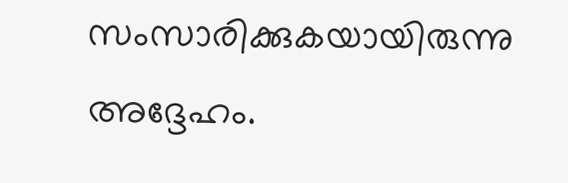സംസാരിക്കുകയായിരുന്നു അദ്ദേഹം.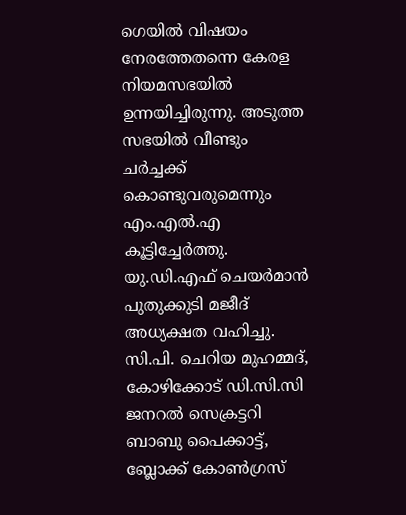ഗെയിൽ വിഷയം നേരത്തേതന്നെ കേരള നിയമസഭയിൽ ഉന്നയിച്ചിരുന്നു. അടുത്ത സഭയിൽ വീണ്ടും ചർച്ചക്ക് കൊണ്ടുവരുമെന്നും എം.എൽ.എ കൂട്ടിച്ചേർത്തു. യു.ഡി.എഫ് ചെയർമാൻ പുതുക്കുടി മജീദ് അധ്യക്ഷത വഹിച്ചു. സി.പി. ചെറിയ മുഹമ്മദ്, കോഴിക്കോട് ഡി.സി.സി ജനറൽ സെക്രട്ടറി ബാബു പൈക്കാട്ട്, ബ്ലോക്ക് കോൺഗ്രസ്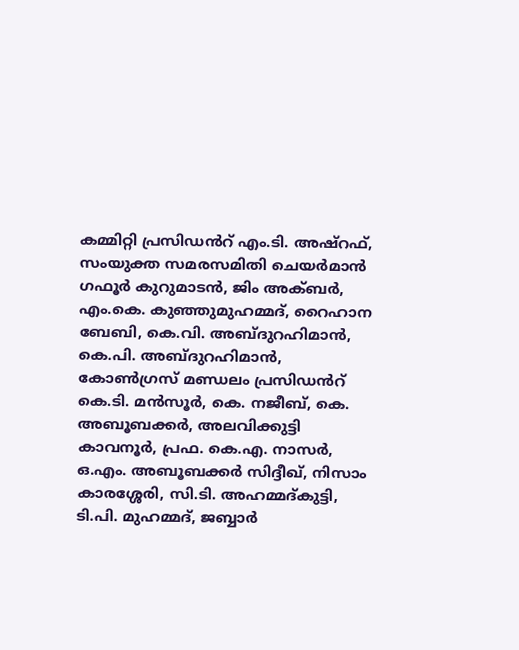കമ്മിറ്റി പ്രസിഡൻറ് എം.ടി. അഷ്‌റഫ്, സംയുക്ത സമരസമിതി ചെയർമാൻ ഗഫൂർ കുറുമാടൻ, ജിം അക്ബർ, എം.കെ. കുഞ്ഞുമുഹമ്മദ്, റൈഹാന ബേബി, കെ.വി. അബ്ദുറഹിമാൻ, കെ.പി. അബ്ദുറഹിമാൻ, കോൺഗ്രസ് മണ്ഡലം പ്രസിഡൻറ് കെ.ടി. മന്‍സൂര്‍, കെ. നജീബ്, കെ. അബൂബക്കർ, അലവിക്കുട്ടി കാവനൂർ, പ്രഫ. കെ.എ. നാസർ, ഒ.എം. അബൂബക്കർ സിദ്ദീഖ്, നിസാം കാരശ്ശേരി, സി.ടി. അഹമ്മദ്കുട്ടി, ടി.പി. മുഹമ്മദ്, ജബ്ബാർ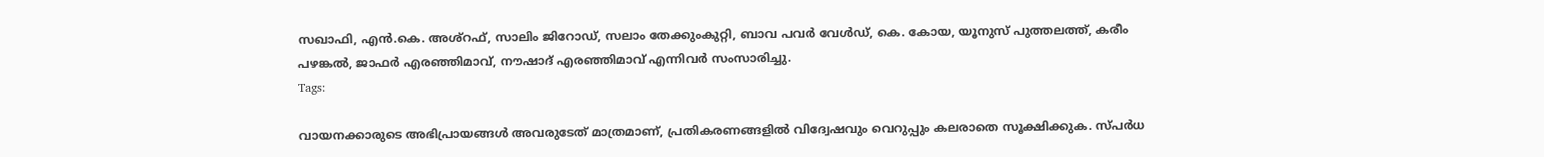സഖാഫി, എൻ.കെ. അശ്റഫ്, സാലിം ജിറോഡ്, സലാം തേക്കുംകുറ്റി, ബാവ പവർ വേൾഡ്, കെ. കോയ, യൂനുസ് പുത്തലത്ത്, കരീം പഴങ്കൽ, ജാഫർ എരഞ്ഞിമാവ്, നൗഷാദ് എരഞ്ഞിമാവ് എന്നിവർ സംസാരിച്ചു.
Tags:

വായനക്കാരുടെ അഭിപ്രായങ്ങള്‍ അവരുടേത് മാത്രമാണ്, പ്രതികരണങ്ങളിൽ വിദ്വേഷവും വെറുപ്പും കലരാതെ സൂക്ഷിക്കുക. സ്പർധ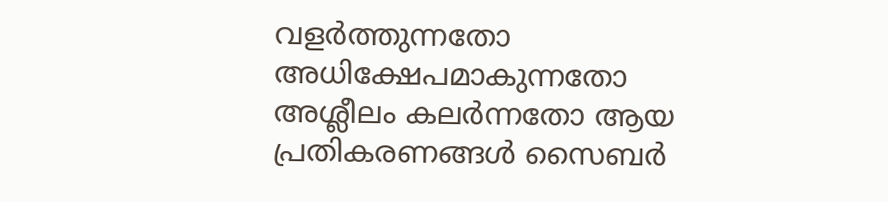വളർത്തുന്നതോ അധിക്ഷേപമാകുന്നതോ അശ്ലീലം കലർന്നതോ ആയ പ്രതികരണങ്ങൾ സൈബർ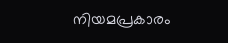നിയമപ്രകാരം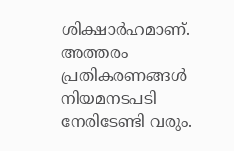ശിക്ഷാർഹമാണ്. അത്തരം പ്രതികരണങ്ങൾ നിയമനടപടി നേരിടേണ്ടി വരും.